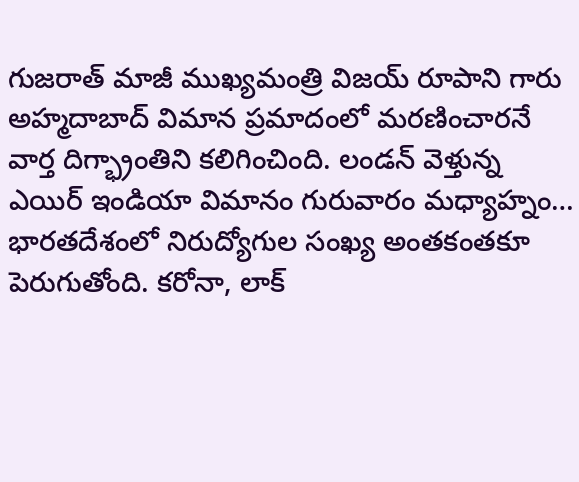గుజరాత్ మాజీ ముఖ్యమంత్రి విజయ్ రూపాని గారు అహ్మదాబాద్ విమాన ప్రమాదంలో మరణించారనే వార్త దిగ్భ్రాంతిని కలిగించింది. లండన్ వెళ్తున్న ఎయిర్ ఇండియా విమానం గురువారం మధ్యాహ్నం…
భారతదేశంలో నిరుద్యోగుల సంఖ్య అంతకంతకూ పెరుగుతోంది. కరోనా, లాక్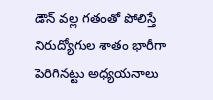డౌన్ వల్ల గతంతో పోలిస్తే నిరుద్యోగుల శాతం భారీగా పెరిగినట్టు అధ్యయనాలు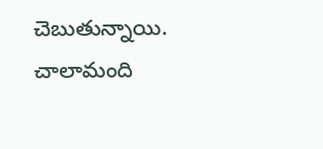చెబుతున్నాయి. చాలామంది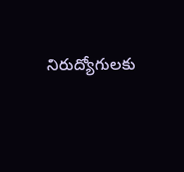నిరుద్యోగులకు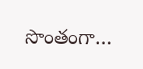సొంతంగా…